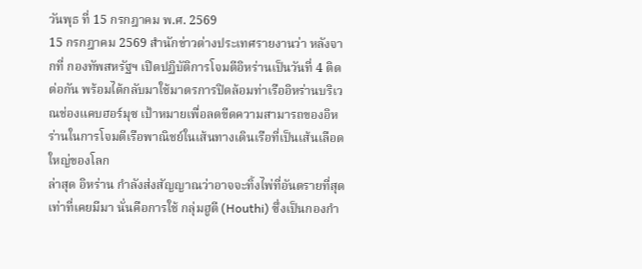วันพุธ ที่ 15 กรกฎาคม พ.ศ. 2569
15 กรกฎาคม 2569 สำนักข่าวต่างประเทศรายงานว่า หลังจากที่ กองทัพสหรัฐฯ เปิดปฏิบัติการโจมตีอิหร่านเป็นวันที่ 4 ติดต่อกัน พร้อมได้กลับมาใช้มาตรการปิดล้อมท่าเรืออิหร่านบริเวณช่องแคบฮอร์มุซ เป้าหมายเพื่อลดขีดความสามารถของอิหร่านในการโจมตีเรือพาณิชย์ในเส้นทางเดินเรือที่เป็นเส้นเลือดใหญ่ของโลก
ล่าสุด อิหร่าน กำลังส่งสัญญาณว่าอาจจะทิ้งไพ่ที่อันตรายที่สุดเท่าที่เคยมีมา นั่นคือการใช้ กลุ่มฮูตี (Houthi) ซึ่งเป็นกองกำ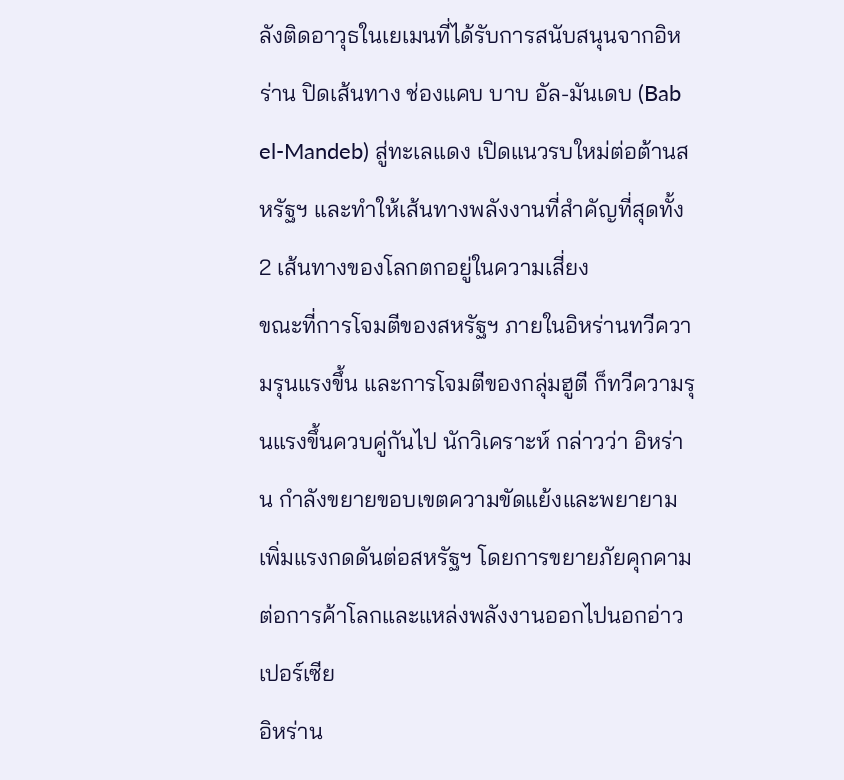ลังติดอาวุธในเยเมนที่ได้รับการสนับสนุนจากอิหร่าน ปิดเส้นทาง ช่องแคบ บาบ อัล-มันเดบ (Bab el-Mandeb) สู่ทะเลแดง เปิดแนวรบใหม่ต่อต้านสหรัฐฯ และทำให้เส้นทางพลังงานที่สำคัญที่สุดทั้ง 2 เส้นทางของโลกตกอยู่ในความเสี่ยง
ขณะที่การโจมตีของสหรัฐฯ ภายในอิหร่านทวีความรุนแรงขึ้น และการโจมตีของกลุ่มฮูตี ก็ทวีความรุนแรงขึ้นควบคู่กันไป นักวิเคราะห์ กล่าวว่า อิหร่าน กำลังขยายขอบเขตความขัดแย้งและพยายามเพิ่มแรงกดดันต่อสหรัฐฯ โดยการขยายภัยคุกคามต่อการค้าโลกและแหล่งพลังงานออกไปนอกอ่าวเปอร์เซีย
อิหร่าน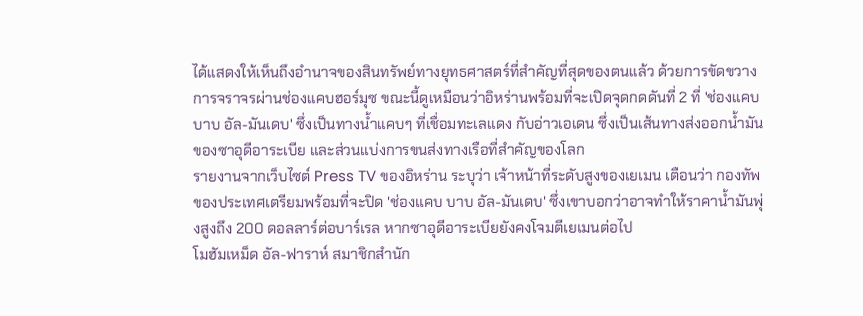ได้แสดงให้เห็นถึงอำนาจของสินทรัพย์ทางยุทธศาสตร์ที่สำคัญที่สุดของตนแล้ว ด้วยการขัดขวางการจราจรผ่านช่องแคบฮอร์มุซ ขณะนี้ดูเหมือนว่าอิหร่านพร้อมที่จะเปิดจุดกดดันที่ 2 ที่ 'ช่องแคบบาบ อัล-มันเดบ' ซึ่งเป็นทางน้ำแคบๆ ที่เชื่อมทะเลแดง กับอ่าวเอเดน ซึ่งเป็นเส้นทางส่งออกน้ำมันของซาอุดีอาระเบีย และส่วนแบ่งการขนส่งทางเรือที่สำคัญของโลก
รายงานจากเว็บไซต์ Press TV ของอิหร่าน ระบุว่า เจ้าหน้าที่ระดับสูงของเยเมน เตือนว่า กองทัพของประเทศเตรียมพร้อมที่จะปิด 'ช่องแคบ บาบ อัล-มันเดบ' ซึ่งเขาบอกว่าอาจทำให้ราคาน้ำมันพุ่งสูงถึง 200 ดอลลาร์ต่อบาร์เรล หากซาอุดีอาระเบียยังคงโจมตีเยเมนต่อไป
โมฮัมเหม็ด อัล-ฟาราห์ สมาชิกสำนัก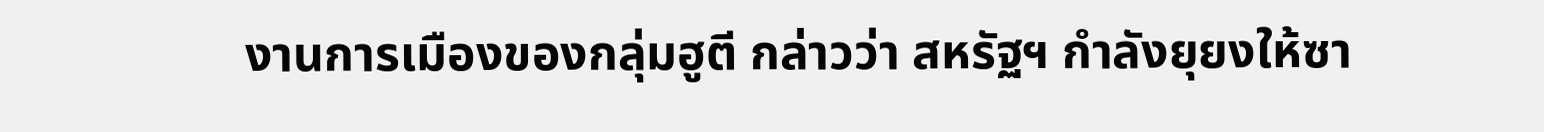งานการเมืองของกลุ่มฮูตี กล่าวว่า สหรัฐฯ กำลังยุยงให้ซา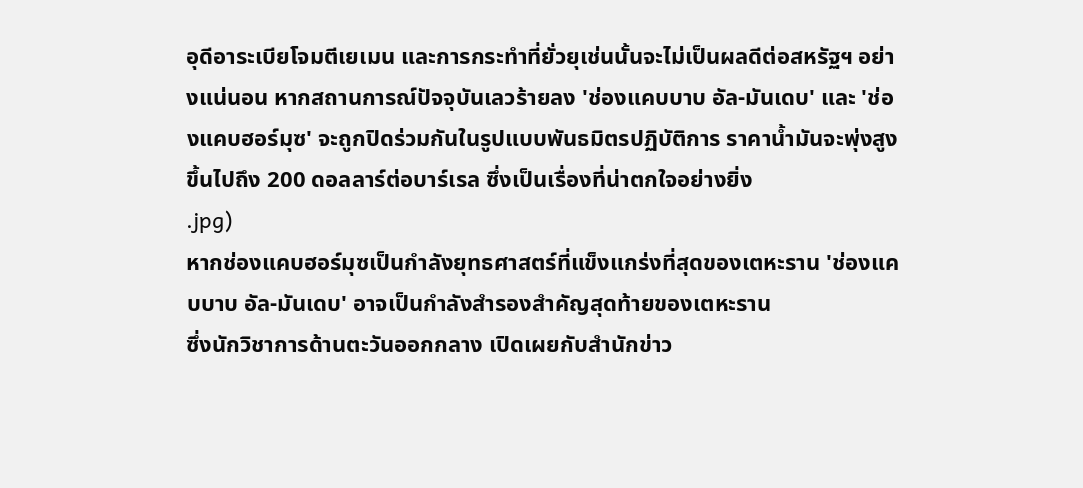อุดีอาระเบียโจมตีเยเมน และการกระทำที่ยั่วยุเช่นนั้นจะไม่เป็นผลดีต่อสหรัฐฯ อย่างแน่นอน หากสถานการณ์ปัจจุบันเลวร้ายลง 'ช่องแคบบาบ อัล-มันเดบ' และ 'ช่องแคบฮอร์มุซ' จะถูกปิดร่วมกันในรูปแบบพันธมิตรปฏิบัติการ ราคาน้ำมันจะพุ่งสูงขึ้นไปถึง 200 ดอลลาร์ต่อบาร์เรล ซึ่งเป็นเรื่องที่น่าตกใจอย่างยิ่ง
.jpg)
หากช่องแคบฮอร์มุซเป็นกำลังยุทธศาสตร์ที่แข็งแกร่งที่สุดของเตหะราน 'ช่องแคบบาบ อัล-มันเดบ' อาจเป็นกำลังสำรองสำคัญสุดท้ายของเตหะราน
ซึ่งนักวิชาการด้านตะวันออกกลาง เปิดเผยกับสำนักข่าว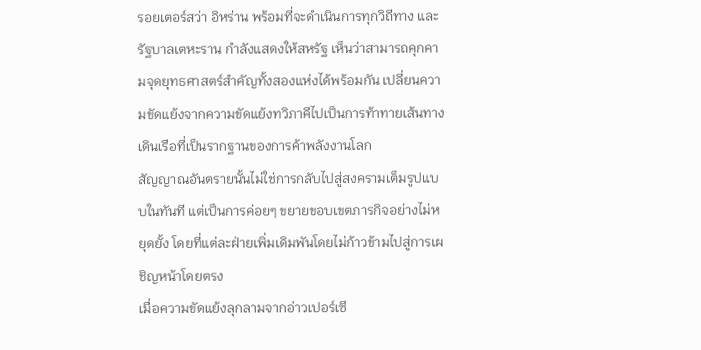รอยเตอร์สว่า อิหร่าน พร้อมที่จะดำเนินการทุกวิถีทาง และรัฐบาลเตหะราน กำลังแสดงให้สหรัฐ เห็นว่าสามารถคุกคามจุดยุทธศาสตร์สำคัญทั้งสองแห่งได้พร้อมกัน เปลี่ยนความขัดแย้งจากความขัดแย้งทวิภาคีไปเป็นการท้าทายเส้นทางเดินเรือที่เป็นรากฐานของการค้าพลังงานโลก
สัญญาณอันตรายนั้นไม่ใช่การกลับไปสู่สงครามเต็มรูปแบบในทันที แต่เป็นการค่อยๆ ขยายขอบเขตภารกิจอย่างไม่หยุดยั้ง โดยที่แต่ละฝ่ายเพิ่มเดิมพันโดยไม่ก้าวข้ามไปสู่การเผชิญหน้าโดยตรง
เมื่อความขัดแย้งลุกลามจากอ่าวเปอร์เซี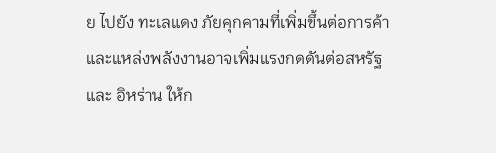ย ไปยัง ทะเลแดง ภัยคุกคามที่เพิ่มขึ้นต่อการค้าและแหล่งพลังงานอาจเพิ่มแรงกดดันต่อสหรัฐ และ อิหร่าน ให้ก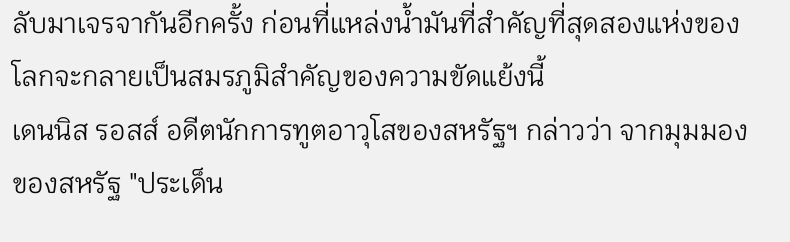ลับมาเจรจากันอีกครั้ง ก่อนที่แหล่งน้ำมันที่สำคัญที่สุดสองแห่งของโลกจะกลายเป็นสมรภูมิสำคัญของความขัดแย้งนี้
เดนนิส รอสส์ อดีตนักการทูตอาวุโสของสหรัฐฯ กล่าวว่า จากมุมมองของสหรัฐ "ประเด็น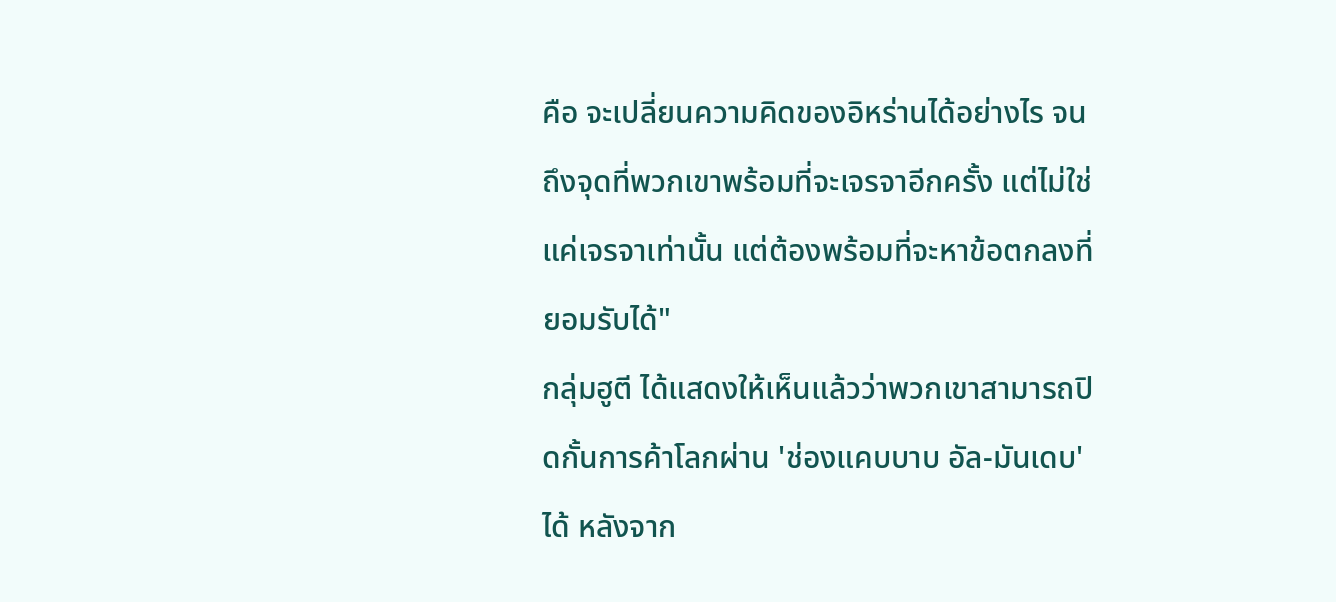คือ จะเปลี่ยนความคิดของอิหร่านได้อย่างไร จนถึงจุดที่พวกเขาพร้อมที่จะเจรจาอีกครั้ง แต่ไม่ใช่แค่เจรจาเท่านั้น แต่ต้องพร้อมที่จะหาข้อตกลงที่ยอมรับได้"
กลุ่มฮูตี ได้แสดงให้เห็นแล้วว่าพวกเขาสามารถปิดกั้นการค้าโลกผ่าน 'ช่องแคบบาบ อัล-มันเดบ' ได้ หลังจาก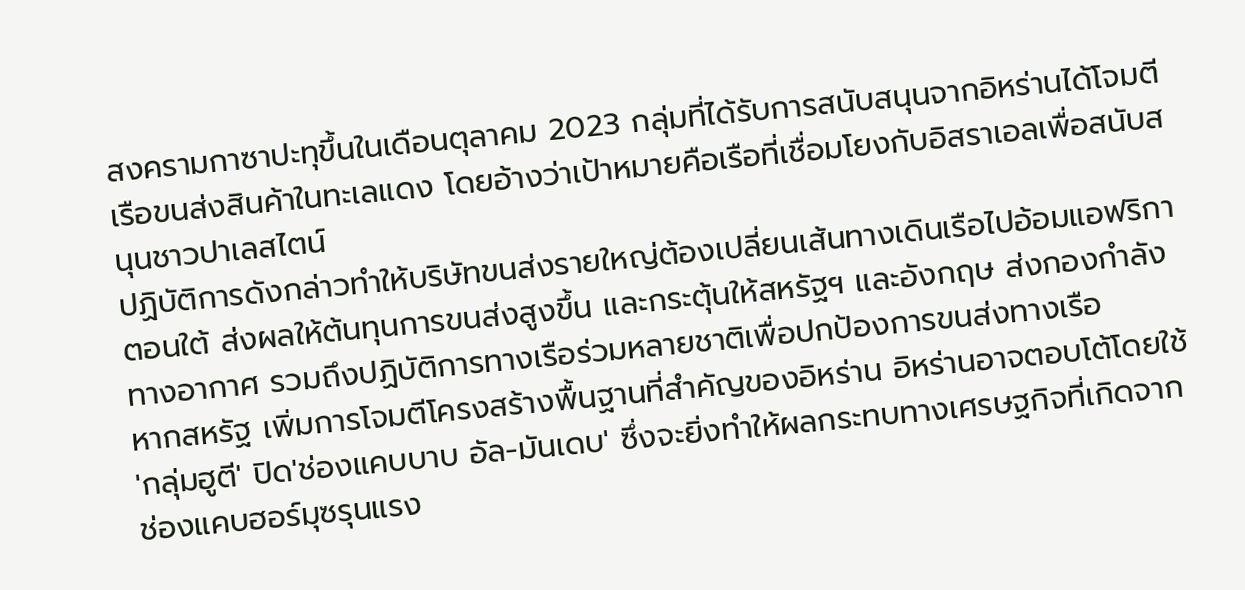สงครามกาซาปะทุขึ้นในเดือนตุลาคม 2023 กลุ่มที่ได้รับการสนับสนุนจากอิหร่านได้โจมตีเรือขนส่งสินค้าในทะเลแดง โดยอ้างว่าเป้าหมายคือเรือที่เชื่อมโยงกับอิสราเอลเพื่อสนับสนุนชาวปาเลสไตน์
ปฏิบัติการดังกล่าวทำให้บริษัทขนส่งรายใหญ่ต้องเปลี่ยนเส้นทางเดินเรือไปอ้อมแอฟริกาตอนใต้ ส่งผลให้ต้นทุนการขนส่งสูงขึ้น และกระตุ้นให้สหรัฐฯ และอังกฤษ ส่งกองกำลังทางอากาศ รวมถึงปฏิบัติการทางเรือร่วมหลายชาติเพื่อปกป้องการขนส่งทางเรือ
หากสหรัฐ เพิ่มการโจมตีโครงสร้างพื้นฐานที่สำคัญของอิหร่าน อิหร่านอาจตอบโต้โดยใช้ 'กลุ่มฮูตี' ปิด'ช่องแคบบาบ อัล-มันเดบ' ซึ่งจะยิ่งทำให้ผลกระทบทางเศรษฐกิจที่เกิดจากช่องแคบฮอร์มุซรุนแรง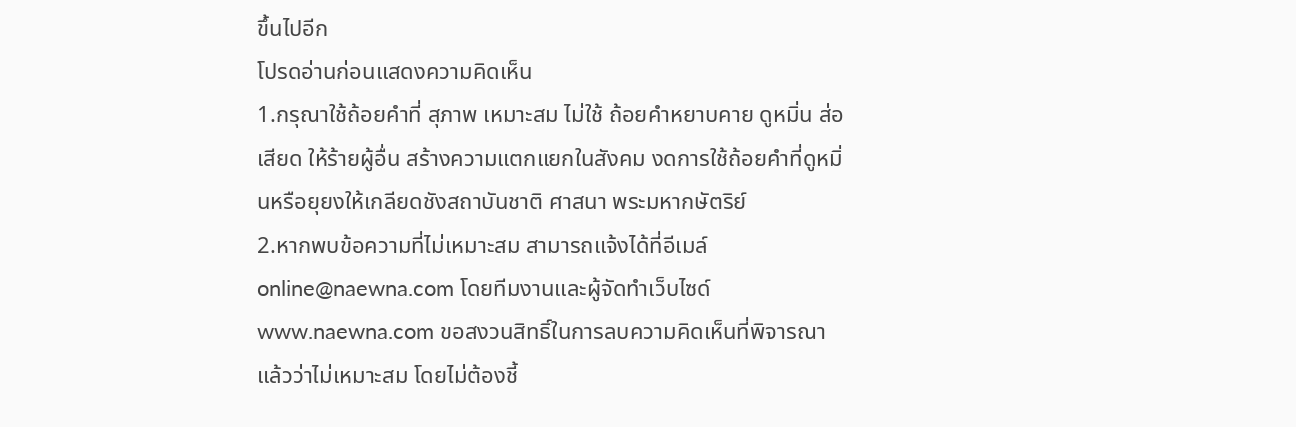ขึ้นไปอีก
โปรดอ่านก่อนแสดงความคิดเห็น
1.กรุณาใช้ถ้อยคำที่ สุภาพ เหมาะสม ไม่ใช้ ถ้อยคำหยาบคาย ดูหมิ่น ส่อเสียด ให้ร้ายผู้อื่น สร้างความแตกแยกในสังคม งดการใช้ถ้อยคำที่ดูหมิ่นหรือยุยงให้เกลียดชังสถาบันชาติ ศาสนา พระมหากษัตริย์
2.หากพบข้อความที่ไม่เหมาะสม สามารถแจ้งได้ที่อีเมล์ online@naewna.com โดยทีมงานและผู้จัดทำเว็บไซด์ www.naewna.com ขอสงวนสิทธิ์ในการลบความคิดเห็นที่พิจารณาแล้วว่าไม่เหมาะสม โดยไม่ต้องชี้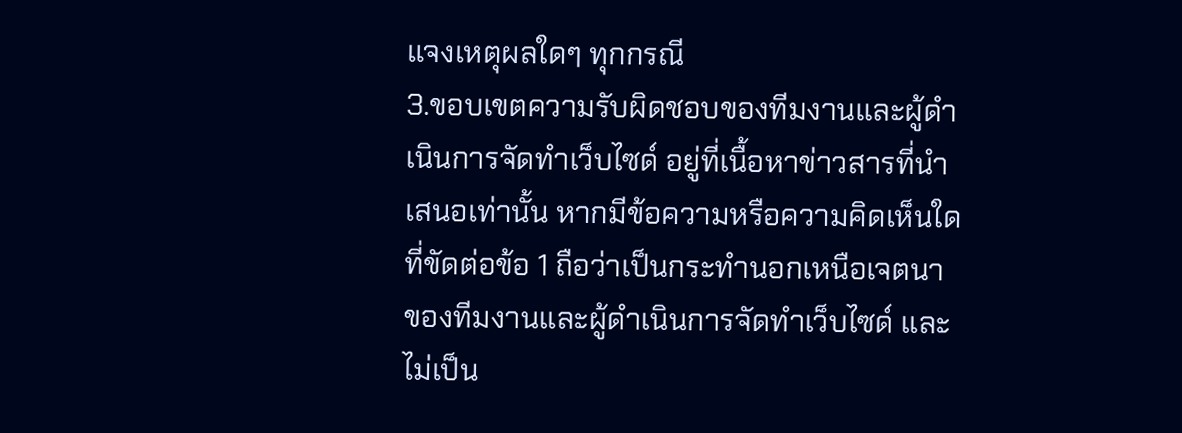แจงเหตุผลใดๆ ทุกกรณี
3.ขอบเขตความรับผิดชอบของทีมงานและผู้ดำเนินการจัดทำเว็บไซด์ อยู่ที่เนื้อหาข่าวสารที่นำเสนอเท่านั้น หากมีข้อความหรือความคิดเห็นใดที่ขัดต่อข้อ 1 ถือว่าเป็นกระทำนอกเหนือเจตนาของทีมงานและผู้ดำเนินการจัดทำเว็บไซด์ และไม่เป็น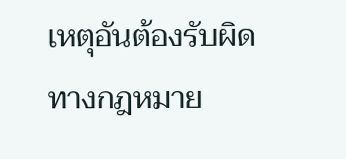เหตุอันต้องรับผิดทางกฎหมาย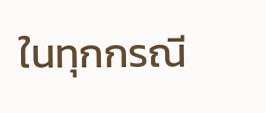ในทุกกรณี